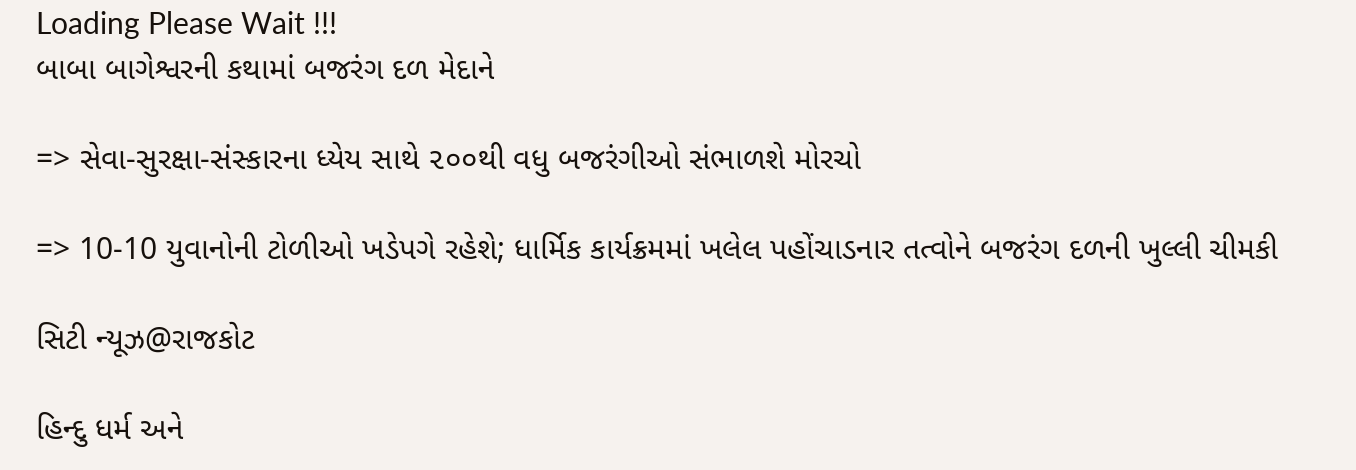Loading Please Wait !!!
બાબા બાગેશ્વરની કથામાં બજરંગ દળ મેદાને

=> સેવા-સુરક્ષા-સંસ્કારના ધ્યેય સાથે ૨૦૦થી વધુ બજરંગીઓ સંભાળશે મોરચો

=> 10-10 યુવાનોની ટોળીઓ ખડેપગે રહેશે; ધાર્મિક કાર્યક્રમમાં ખલેલ પહોંચાડનાર તત્વોને બજરંગ દળની ખુલ્લી ચીમકી

સિટી ન્યૂઝ@રાજકોટ

હિન્દુ ધર્મ અને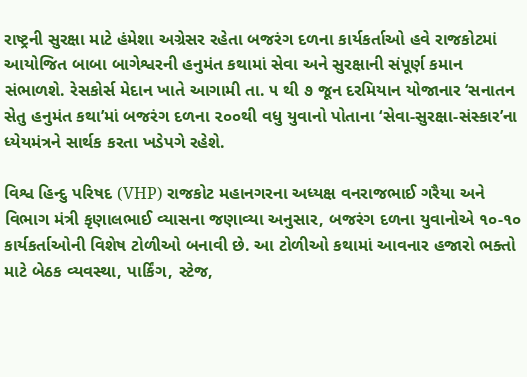રાષ્ટ્રની સુરક્ષા માટે હંમેશા અગ્રેસર રહેતા બજરંગ દળના કાર્યકર્તાઓ હવે રાજકોટમાં આયોજિત બાબા બાગેશ્વરની હનુમંત કથામાં સેવા અને સુરક્ષાની સંપૂર્ણ કમાન સંભાળશે. રેસકોર્સ મેદાન ખાતે આગામી તા. ૫ થી ૭ જૂન દરમિયાન યોજાનાર ‘સનાતન સેતુ હનુમંત કથા’માં બજરંગ દળના ૨૦૦થી વધુ યુવાનો પોતાના ‘સેવા-સુરક્ષા-સંસ્કાર’ના ધ્યેયમંત્રને સાર્થક કરતા ખડેપગે રહેશે.

વિશ્વ હિન્દુ પરિષદ (VHP) રાજકોટ મહાનગરના અધ્યક્ષ વનરાજભાઈ ગરૈયા અને વિભાગ મંત્રી કૃણાલભાઈ વ્યાસના જણાવ્યા અનુસાર, બજરંગ દળના યુવાનોએ ૧૦-૧૦ કાર્યકર્તાઓની વિશેષ ટોળીઓ બનાવી છે. આ ટોળીઓ કથામાં આવનાર હજારો ભક્તો માટે બેઠક વ્યવસ્થા, પાર્કિંગ, સ્ટેજ,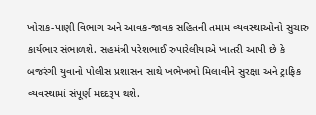ખોરાક-પાણી વિભાગ અને આવક-જાવક સહિતની તમામ વ્યવસ્થાઓનો સુચારુ કાર્યભાર સંભાળશે. સહમંત્રી પરેશભાઈ રુપારેલીયાએ ખાતરી આપી છે કે બજરંગી યુવાનો પોલીસ પ્રશાસન સાથે ખભેખભો મિલાવીને સુરક્ષા અને ટ્રાફિક વ્યવસ્થામાં સંપૂર્ણ મદદરૂપ થશે.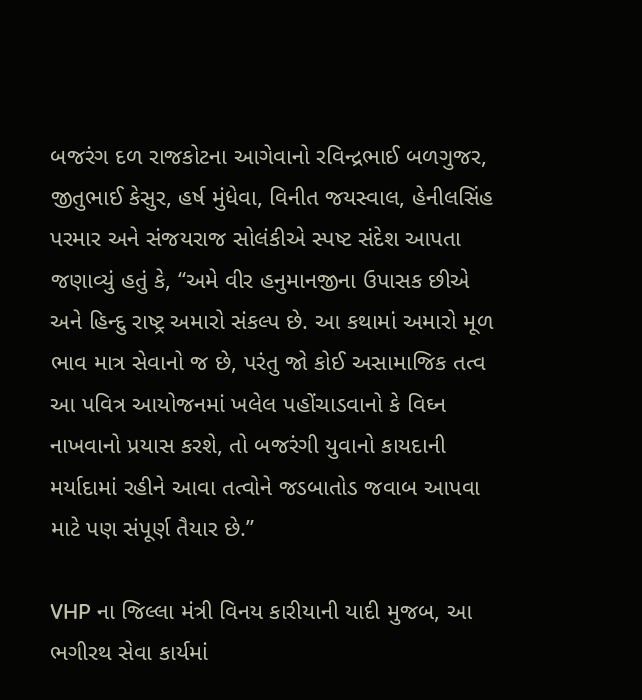બજરંગ દળ રાજકોટના આગેવાનો રવિન્દ્રભાઈ બળગુજર, જીતુભાઈ કેસુર, હર્ષ મુંધેવા, વિનીત જયસ્વાલ, હેનીલસિંહ પરમાર અને સંજયરાજ સોલંકીએ સ્પષ્ટ સંદેશ આપતા જણાવ્યું હતું કે, “અમે વીર હનુમાનજીના ઉપાસક છીએ અને હિન્દુ રાષ્ટ્ર અમારો સંકલ્પ છે. આ કથામાં અમારો મૂળ ભાવ માત્ર સેવાનો જ છે, પરંતુ જો કોઈ અસામાજિક તત્વ આ પવિત્ર આયોજનમાં ખલેલ પહોંચાડવાનો કે વિઘ્ન નાખવાનો પ્રયાસ કરશે, તો બજરંગી યુવાનો કાયદાની મર્યાદામાં રહીને આવા તત્વોને જડબાતોડ જવાબ આપવા માટે પણ સંપૂર્ણ તૈયાર છે.”

VHP ના જિલ્લા મંત્રી વિનય કારીયાની યાદી મુજબ, આ ભગીરથ સેવા કાર્યમાં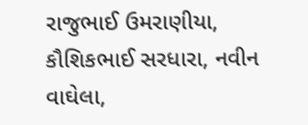રાજુભાઈ ઉમરાણીયા, કૌશિકભાઈ સરધારા, નવીન વાઘેલા,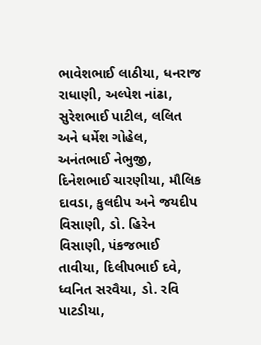ભાવેશભાઈ લાઠીયા, ધનરાજ રાધાણી, અલ્પેશ નાંઢા, સુરેશભાઈ પાટીલ, લલિત અને ધર્મેશ ગોહેલ, અનંતભાઈ નેભુજી, દિનેશભાઈ ચારણીયા, મૌલિક દાવડા, કુલદીપ અને જયદીપ વિસાણી, ડો. હિરેન વિસાણી, પંકજભાઈ તાવીયા, દિલીપભાઈ દવે, ધ્વનિત સરવૈયા, ડો. રવિ પાટડીયા,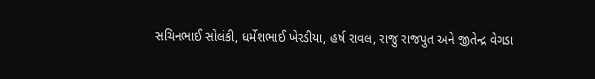સચિનભાઈ સોલંકી, ધર્મેશભાઈ ખેરડીયા, હર્ષ રાવલ, રાજુ રાજપુત અને જીતેન્દ્ર વેગડા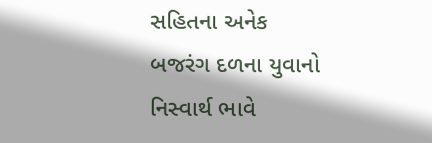સહિતના અનેક બજરંગ દળના યુવાનો નિસ્વાર્થ ભાવે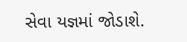સેવા યજ્ઞમાં જોડાશે.